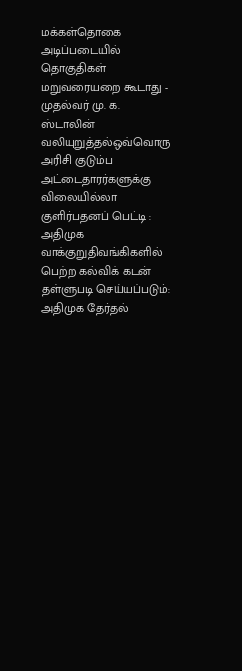மக்கள்தொகை அடிப்படையில் தொகுதிகள் மறுவரையறை கூடாது - முதல்வர் மு. க. ஸ்டாலின் வலியுறுத்தல்ஒவ்வொரு அரிசி குடும்ப அட்டைதாரர்களுக்கு விலையில்லா குளிர்பதனப் பெட்டி : அதிமுக வாக்குறுதிவங்கிகளில் பெற்ற கல்விக் கடன் தள்ளுபடி செய்யப்படும்: அதிமுக தேர்தல்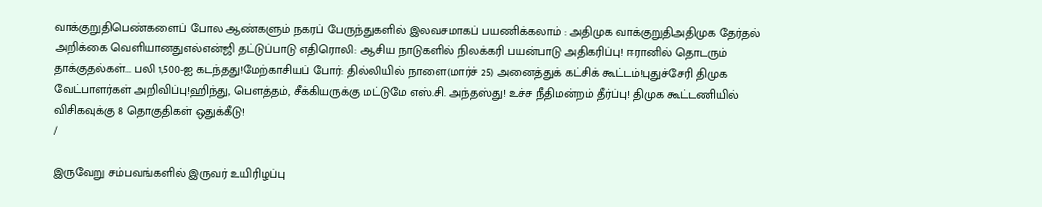வாக்குறுதிபெண்களைப் போல ஆண்களும் நகரப் பேருந்துகளில் இலவசமாகப் பயணிக்கலாம் : அதிமுக வாக்குறுதிஅதிமுக தேர்தல் அறிக்கை வெளியானதுஎல்என்ஜி தட்டுப்பாடு எதிரொலி: ஆசிய நாடுகளில் நிலக்கரி பயன்பாடு அதிகரிப்பு! ஈரானில் தொடரும் தாக்குதல்கள்... பலி 1,500-ஐ கடந்தது!மேற்காசியப் போர்: தில்லியில் நாளை(மார்ச் 25) அனைத்துக் கட்சிக் கூட்டம்!புதுச்சேரி திமுக வேட்பாளர்கள் அறிவிப்பு!ஹிந்து, பெளத்தம், சீக்கியருக்கு மட்டுமே எஸ்.சி. அந்தஸ்து! உச்ச நீதிமன்றம் தீர்ப்பு! திமுக கூட்டணியில் விசிகவுக்கு 8 தொகுதிகள் ஒதுக்கீடு!
/

இருவேறு சம்பவங்களில் இருவர் உயிரிழப்பு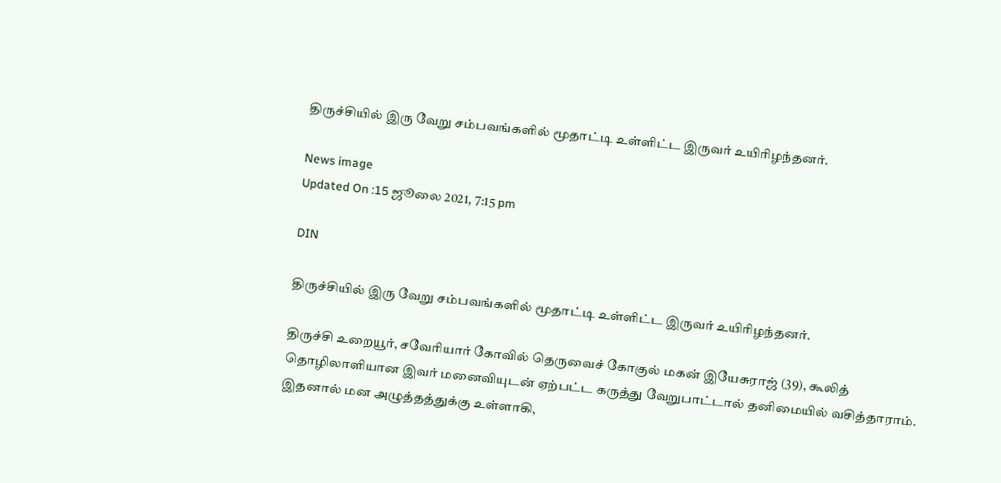திருச்சியில் இரு வேறு சம்பவங்களில் மூதாட்டி உள்ளிட்ட இருவர் உயிரிழந்தனர்.

News image
Updated On :15 ஜூலை 2021, 7:15 pm

DIN

திருச்சியில் இரு வேறு சம்பவங்களில் மூதாட்டி உள்ளிட்ட இருவர் உயிரிழந்தனர்.

திருச்சி உறையூர், சவேரியார் கோவில் தெருவைச் கோகுல் மகன் இயேசுராஜ் (39), கூலித் தொழிலாளியான இவர் மனைவியுடன் ஏற்பட்ட கருத்து வேறுபாட்டால் தனிமையில் வசித்தாராம். இதனால் மன அழுத்தத்துக்கு உள்ளாகி,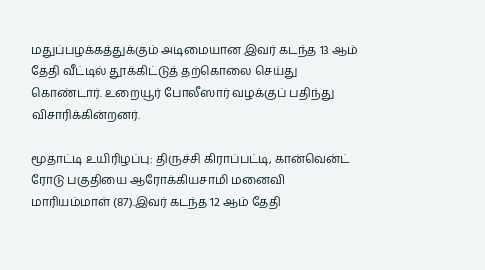மதுப்பழக்கத்துக்கும் அடிமையான இவர் கடந்த 13 ஆம் தேதி வீட்டில் தூக்கிட்டுத் தற்கொலை செய்து கொண்டார். உறையூர் போலீஸார் வழக்குப் பதிந்து விசாரிக்கின்றனர்.

மூதாட்டி உயிரிழப்பு: திருச்சி கிராப்பட்டி, கான்வென்ட் ரோடு பகுதியை ஆரோக்கியசாமி மனைவி மாரியம்மாள் (87).இவர் கடந்த 12 ஆம் தேதி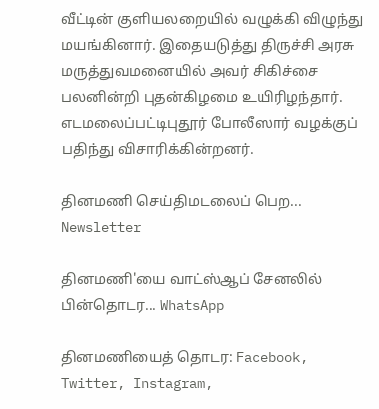வீட்டின் குளியலறையில் வழுக்கி விழுந்து மயங்கினார். இதையடுத்து திருச்சி அரசு மருத்துவமனையில் அவர் சிகிச்சை பலனின்றி புதன்கிழமை உயிரிழந்தார். எடமலைப்பட்டிபுதூர் போலீஸார் வழக்குப் பதிந்து விசாரிக்கின்றனர்.

தினமணி செய்திமடலைப் பெற... Newsletter

தினமணி'யை வாட்ஸ்ஆப் சேனலில் பின்தொடர... WhatsApp

தினமணியைத் தொடர: Facebook, Twitter, Instagram,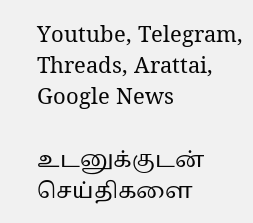Youtube, Telegram, Threads, Arattai, Google News

உடனுக்குடன் செய்திகளை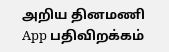அறிய தினமணி App பதிவிறக்கம்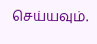செய்யவும்.